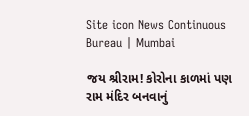Site icon News Continuous Bureau | Mumbai

જય શ્રીરામ! કોરોના કાળમાં પણ રામ મંદિર બનવાનું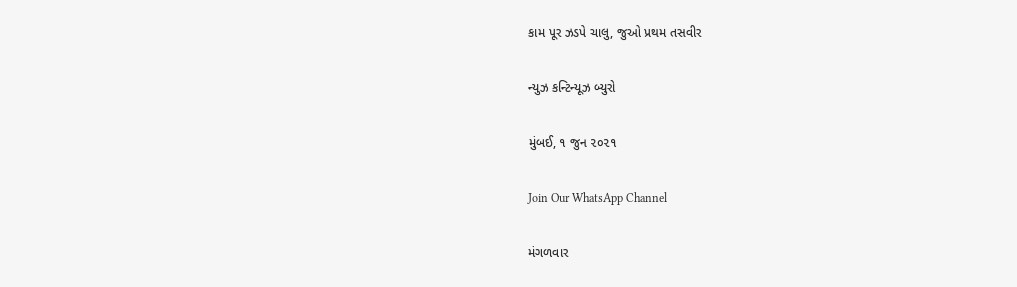કામ પૂર ઝડપે ચાલુ, જુઓ પ્રથમ તસવીર

ન્યુઝ કન્ટિન્યૂઝ બ્યુરો

મુંબઈ, ૧ જુન ૨૦૨૧

Join Our WhatsApp Channel

મંગળવાર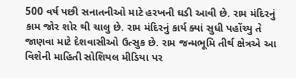500 વર્ષ પછી સનાતનીઓ માટે હરખની ઘડી આવી છે. રામ મંદિરનું કામ જોર શોર થી ચાલુ છે. રામ મંદિરનું કાર્ય ક્યાં સુધી પહોંચ્યુ તે જાણવા માટે દેશવાસીઓ ઉત્સુક છે. રામ જન્મભૂમિ તીર્થ ક્ષેત્રએ આ વિશેની માહિતી સોશિયલ મીડિયા પર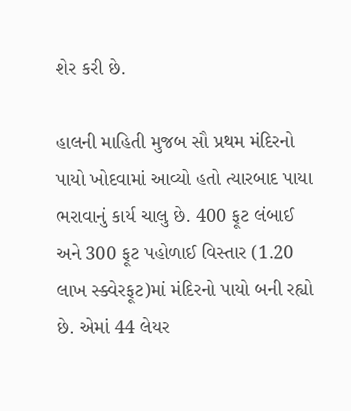શેર કરી છે.

હાલની માહિતી મુજબ સૌ પ્રથમ મંદિરનો પાયો ખોદવામાં આવ્યો હતો ત્યારબાદ પાયા ભરાવાનું કાર્ય ચાલુ છે. 400 ફૂટ લંબાઈ અને 300 ફૂટ પહોળાઈ વિસ્તાર (1.20 લાખ સ્ક્વેરફૂટ)માં મંદિરનો પાયો બની રહ્યો છે. એમાં 44 લેયર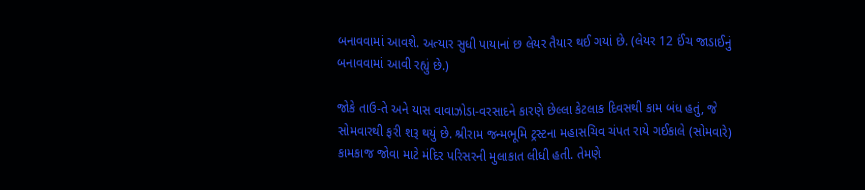બનાવવામાં આવશે. અત્યાર સુધી પાયાનાં છ લેયર તૈયાર થઈ ગયાં છે. (લેયર 12 ઈંચ જાડાઈનું બનાવવામાં આવી રહ્યું છે.)

જોકે તાઉ-તે અને યાસ વાવાઝોડા-વરસાદને કારણે છેલ્લા કેટલાક દિવસથી કામ બંધ હતું, જે સોમવારથી ફરી શરૂ થયું છે. શ્રીરામ જન્મભૂમિ ટ્રસ્ટના મહાસચિવ ચંપત રાયે ગઈકાલે (સોમવારે) કામકાજ જોવા માટે મંદિર પરિસરની મુલાકાત લીધી હતી. તેમણે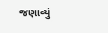જણાવ્યું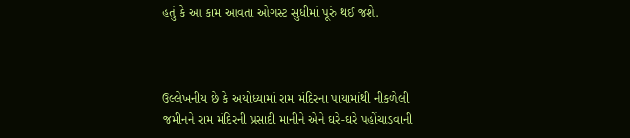હતું કે આ કામ આવતા ઓગસ્ટ સુધીમાં પૂરું થઈ જશે.



ઉલ્લેખનીય છે કે અયોધ્યામાં રામ મંદિરના પાયામાંથી નીકળેલી જમીનને રામ મંદિરની પ્રસાદી માનીને એને ઘરે-ઘરે પહોંચાડવાની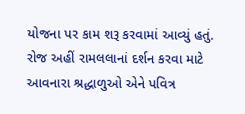યોજના પર કામ શરૂ કરવામાં આવ્યું હતું. રોજ અહીં રામલલાનાં દર્શન કરવા માટે આવનારા શ્રદ્ધાળુઓ એને પવિત્ર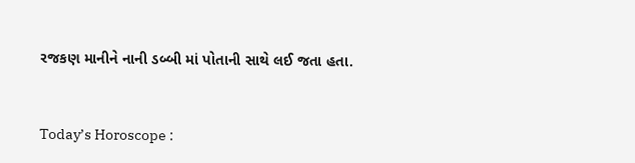રજકણ માનીને નાની ડબ્બી માં પોતાની સાથે લઈ જતા હતા.



Today’s Horoscope :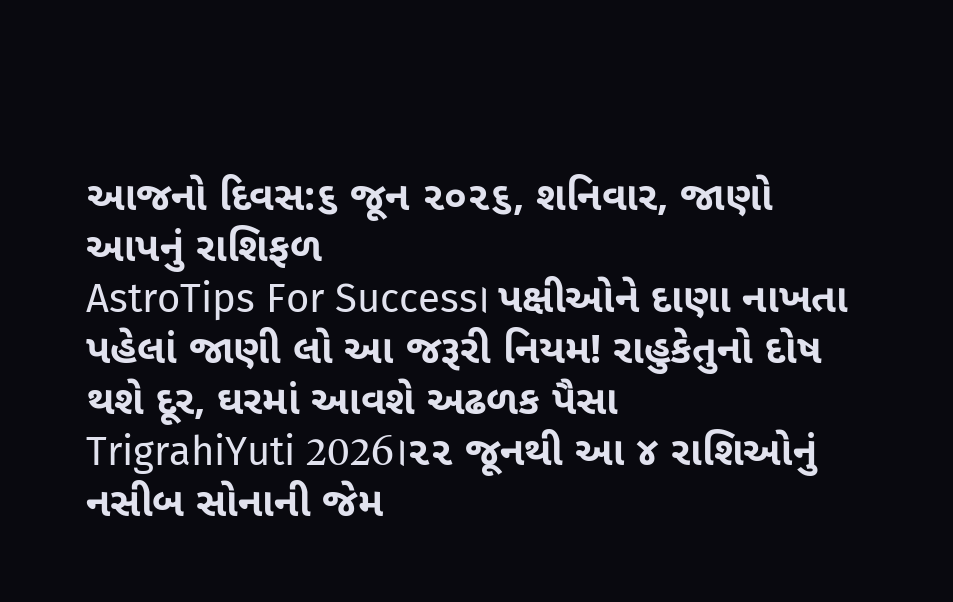આજનો દિવસ:૬ જૂન ૨૦૨૬, શનિવાર, જાણો આપનું રાશિફળ
AstroTips For Success। પક્ષીઓને દાણા નાખતા પહેલાં જાણી લો આ જરૂરી નિયમ! રાહુકેતુનો દોષ થશે દૂર, ઘરમાં આવશે અઢળક પૈસા
TrigrahiYuti 2026।૨૨ જૂનથી આ ૪ રાશિઓનું નસીબ સોનાની જેમ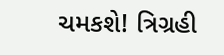ચમકશે! ત્રિગ્રહી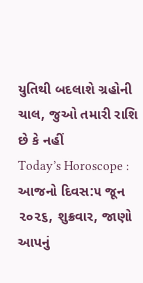યુતિથી બદલાશે ગ્રહોની ચાલ, જુઓ તમારી રાશિ છે કે નહીં
Today’s Horoscope : આજનો દિવસ:૫ જૂન ૨૦૨૬, શુક્રવાર, જાણો આપનું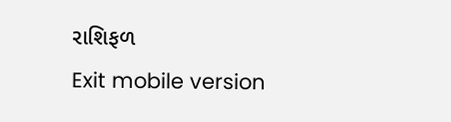રાશિફળ
Exit mobile version